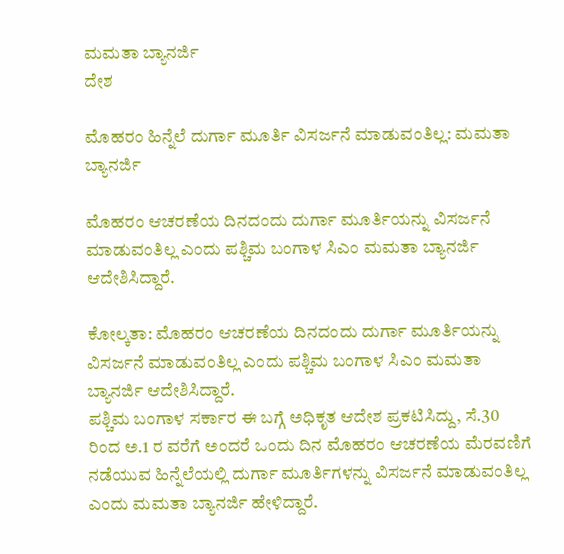ಮಮತಾ ಬ್ಯಾನರ್ಜಿ
ದೇಶ

ಮೊಹರಂ ಹಿನ್ನೆಲೆ ದುರ್ಗಾ ಮೂರ್ತಿ ವಿಸರ್ಜನೆ ಮಾಡುವಂತಿಲ್ಲ: ಮಮತಾ ಬ್ಯಾನರ್ಜಿ

ಮೊಹರಂ ಆಚರಣೆಯ ದಿನದಂದು ದುರ್ಗಾ ಮೂರ್ತಿಯನ್ನು ವಿಸರ್ಜನೆ ಮಾಡುವಂತಿಲ್ಲ ಎಂದು ಪಶ್ಚಿಮ ಬಂಗಾಳ ಸಿಎಂ ಮಮತಾ ಬ್ಯಾನರ್ಜಿ ಆದೇಶಿಸಿದ್ದಾರೆ.

ಕೋಲ್ಕತಾ: ಮೊಹರಂ ಆಚರಣೆಯ ದಿನದಂದು ದುರ್ಗಾ ಮೂರ್ತಿಯನ್ನು ವಿಸರ್ಜನೆ ಮಾಡುವಂತಿಲ್ಲ ಎಂದು ಪಶ್ಚಿಮ ಬಂಗಾಳ ಸಿಎಂ ಮಮತಾ ಬ್ಯಾನರ್ಜಿ ಆದೇಶಿಸಿದ್ದಾರೆ.
ಪಶ್ಚಿಮ ಬಂಗಾಳ ಸರ್ಕಾರ ಈ ಬಗ್ಗೆ ಅಧಿಕೃತ ಆದೇಶ ಪ್ರಕಟಿಸಿದ್ದು, ಸೆ.30 ರಿಂದ ಅ.1 ರ ವರೆಗೆ ಅಂದರೆ ಒಂದು ದಿನ ಮೊಹರಂ ಆಚರಣೆಯ ಮೆರವಣಿಗೆ ನಡೆಯುವ ಹಿನ್ನೆಲೆಯಲ್ಲಿ ದುರ್ಗಾ ಮೂರ್ತಿಗಳನ್ನು ವಿಸರ್ಜನೆ ಮಾಡುವಂತಿಲ್ಲ ಎಂದು ಮಮತಾ ಬ್ಯಾನರ್ಜಿ ಹೇಳಿದ್ದಾರೆ.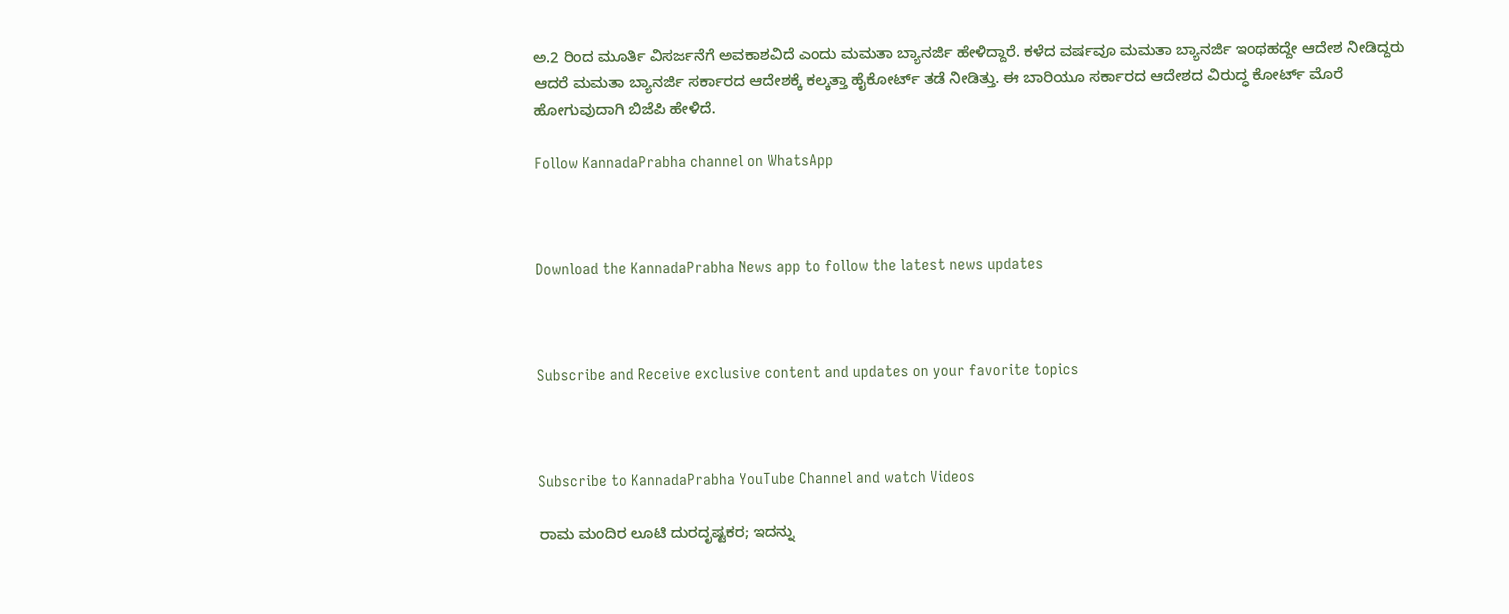ಅ.2 ರಿಂದ ಮೂರ್ತಿ ವಿಸರ್ಜನೆಗೆ ಅವಕಾಶವಿದೆ ಎಂದು ಮಮತಾ ಬ್ಯಾನರ್ಜಿ ಹೇಳಿದ್ದಾರೆ. ಕಳೆದ ವರ್ಷವೂ ಮಮತಾ ಬ್ಯಾನರ್ಜಿ ಇಂಥಹದ್ದೇ ಆದೇಶ ನೀಡಿದ್ದರು ಆದರೆ ಮಮತಾ ಬ್ಯಾನರ್ಜಿ ಸರ್ಕಾರದ ಆದೇಶಕ್ಕೆ ಕಲ್ಕತ್ತಾ ಹೈಕೋರ್ಟ್ ತಡೆ ನೀಡಿತ್ತು. ಈ ಬಾರಿಯೂ ಸರ್ಕಾರದ ಆದೇಶದ ವಿರುದ್ಧ ಕೋರ್ಟ್ ಮೊರೆ ಹೋಗುವುದಾಗಿ ಬಿಜೆಪಿ ಹೇಳಿದೆ.

Follow KannadaPrabha channel on WhatsApp



Download the KannadaPrabha News app to follow the latest news updates



Subscribe and Receive exclusive content and updates on your favorite topics



Subscribe to KannadaPrabha YouTube Channel and watch Videos

ರಾಮ ಮಂದಿರ ಲೂಟಿ ದುರದೃಷ್ಟಕರ; ಇದನ್ನು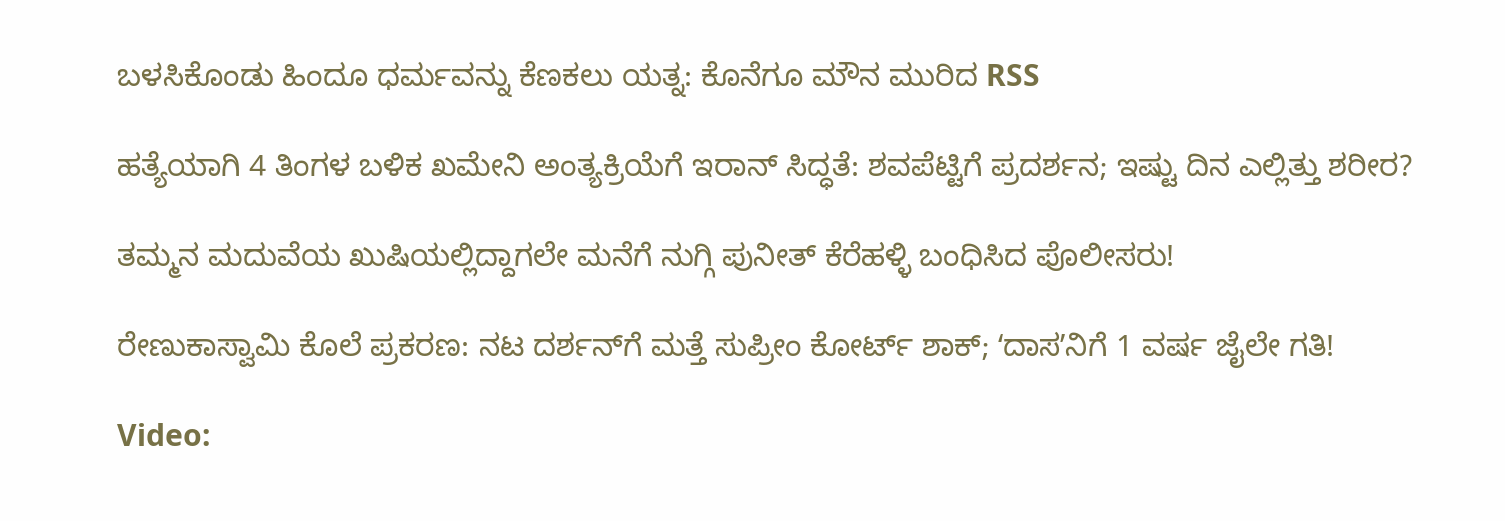ಬಳಸಿಕೊಂಡು ಹಿಂದೂ ಧರ್ಮವನ್ನು ಕೆಣಕಲು ಯತ್ನ: ಕೊನೆಗೂ ಮೌನ ಮುರಿದ RSS

ಹತ್ಯೆಯಾಗಿ 4 ತಿಂಗಳ ಬಳಿಕ ಖಮೇನಿ ಅಂತ್ಯಕ್ರಿಯೆಗೆ ಇರಾನ್ ಸಿದ್ಧತೆ: ಶವಪೆಟ್ಟಿಗೆ ಪ್ರದರ್ಶನ; ಇಷ್ಟು ದಿನ ಎಲ್ಲಿತ್ತು ಶರೀರ?

ತಮ್ಮನ ಮದುವೆಯ ಖುಷಿಯಲ್ಲಿದ್ದಾಗಲೇ ಮನೆಗೆ ನುಗ್ಗಿ ಪುನೀತ್ ಕೆರೆಹಳ್ಳಿ ಬಂಧಿಸಿದ ಪೊಲೀಸರು!

ರೇಣುಕಾಸ್ವಾಮಿ ಕೊಲೆ ಪ್ರಕರಣ: ನಟ ದರ್ಶನ್‌ಗೆ ಮತ್ತೆ ಸುಪ್ರೀಂ ಕೋರ್ಟ್ ಶಾಕ್‌; ʻದಾಸʼನಿಗೆ 1 ವರ್ಷ ಜೈಲೇ ಗತಿ!

Video: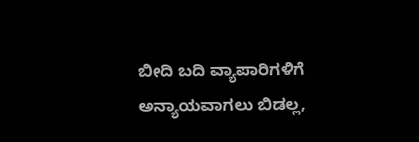ಬೀದಿ ಬದಿ ವ್ಯಾಪಾರಿಗಳಿಗೆ ಅನ್ಯಾಯವಾಗಲು ಬಿಡಲ್ಲ,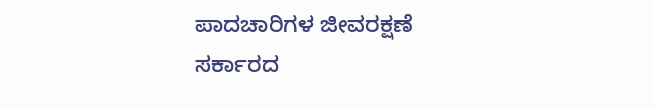ಪಾದಚಾರಿಗಳ ಜೀವರಕ್ಷಣೆ ಸರ್ಕಾರದ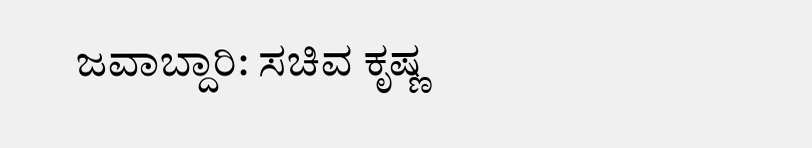ಜವಾಬ್ದಾರಿ: ಸಚಿವ ಕೃಷ್ಣ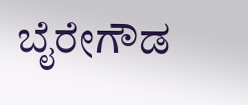ಬೈರೇಗೌಡ